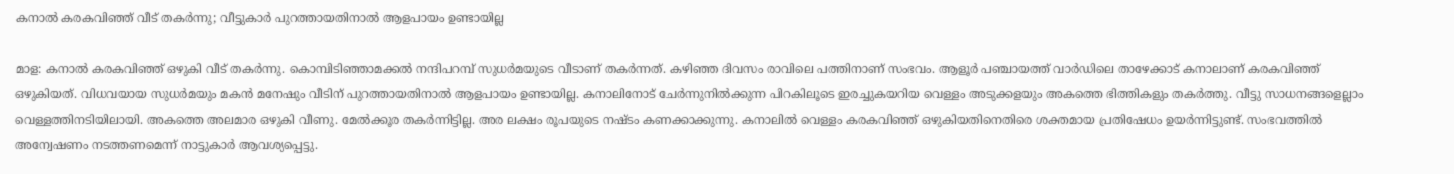കനാൽ കരകവിഞ്ഞ് വീട് തകർന്നു; വീട്ടുകാർ പുറത്തായതിനാൽ ആളപായം ഉണ്ടായില്ല

മാള: കനാൽ കരകവിഞ്ഞ് ഒഴുകി വീട് തകർന്നു. കൊമ്പിടിഞ്ഞാമക്കൽ നന്ദിപറമ്പ് സുധർമയുടെ വീടാണ് തകർന്നത്. കഴിഞ്ഞ ദിവസം രാവിലെ പത്തിനാണ് സംഭവം. ആളൂർ പഞ്ചായത്ത് വാർഡിലെ താഴേക്കാട് കനാലാണ് കരകവിഞ്ഞ് ഒഴുകിയത്. വിധവയായ സുധർമയും മകൻ മനേഷും വീടിന് പുറത്തായതിനാൽ ആളപായം ഉണ്ടായില്ല. കനാലിനോട് ചേർന്നുനിൽക്കുന്ന പിറകിലൂടെ ഇരച്ചുകയറിയ വെള്ളം അടുക്കളയും അകത്തെ ഭിത്തികളും തകർത്തു. വീട്ടു സാധനങ്ങളെല്ലാം വെള്ളത്തിനടിയിലായി. അകത്തെ അലമാര ഒഴുകി വീണു. മേൽക്കൂര തകർന്നിട്ടില്ല. അര ലക്ഷം രൂപയുടെ നഷ്ടം കണക്കാക്കുന്നു. കനാലിൽ വെള്ളം കരകവിഞ്ഞ് ഒഴുകിയതിനെതിരെ ശക്തമായ പ്രതിഷേധം ഉയർന്നിട്ടുണ്ട്. സംഭവത്തിൽ അന്വേഷണം നടത്തണമെന്ന് നാട്ടുകാർ ആവശ്യപ്പെട്ടു.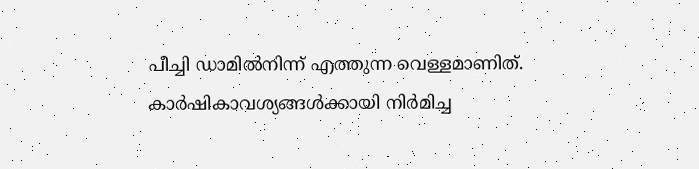പീച്ചി ഡാമിൽനിന്ന് എത്തുന്ന വെള്ളമാണിത്. കാർഷികാവശ്യങ്ങൾക്കായി നിർമിച്ച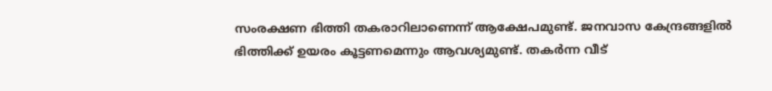സംരക്ഷണ ഭിത്തി തകരാറിലാണെന്ന് ആക്ഷേപമുണ്ട്. ജനവാസ കേന്ദ്രങ്ങളിൽ ഭിത്തിക്ക് ഉയരം കൂട്ടണമെന്നും ആവശ്യമുണ്ട്. തകർന്ന വീട്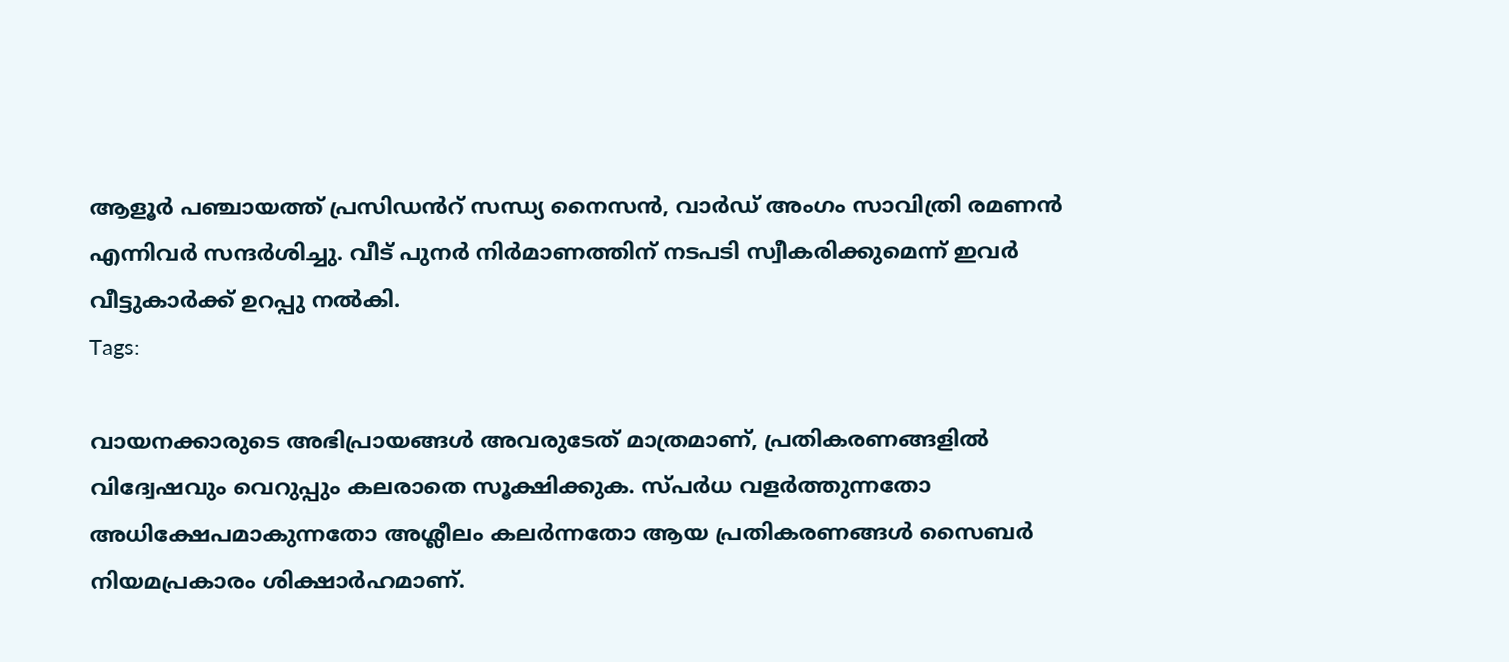ആളൂർ പഞ്ചായത്ത് പ്രസിഡൻറ് സന്ധ്യ നൈസൻ, വാർഡ് അംഗം സാവിത്രി രമണൻ എന്നിവർ സന്ദർശിച്ചു. വീട് പുനർ നിർമാണത്തിന് നടപടി സ്വീകരിക്കുമെന്ന് ഇവർ വീട്ടുകാർക്ക് ഉറപ്പു നൽകി.
Tags:

വായനക്കാരുടെ അഭിപ്രായങ്ങള്‍ അവരുടേത് മാത്രമാണ്, പ്രതികരണങ്ങളിൽ വിദ്വേഷവും വെറുപ്പും കലരാതെ സൂക്ഷിക്കുക. സ്പർധ വളർത്തുന്നതോ അധിക്ഷേപമാകുന്നതോ അശ്ലീലം കലർന്നതോ ആയ പ്രതികരണങ്ങൾ സൈബർ നിയമപ്രകാരം ശിക്ഷാർഹമാണ്.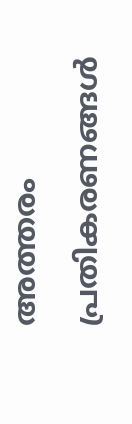അത്തരം പ്രതികരണങ്ങൾ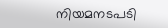നിയമനടപടി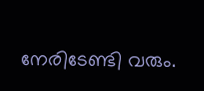നേരിടേണ്ടി വരും.